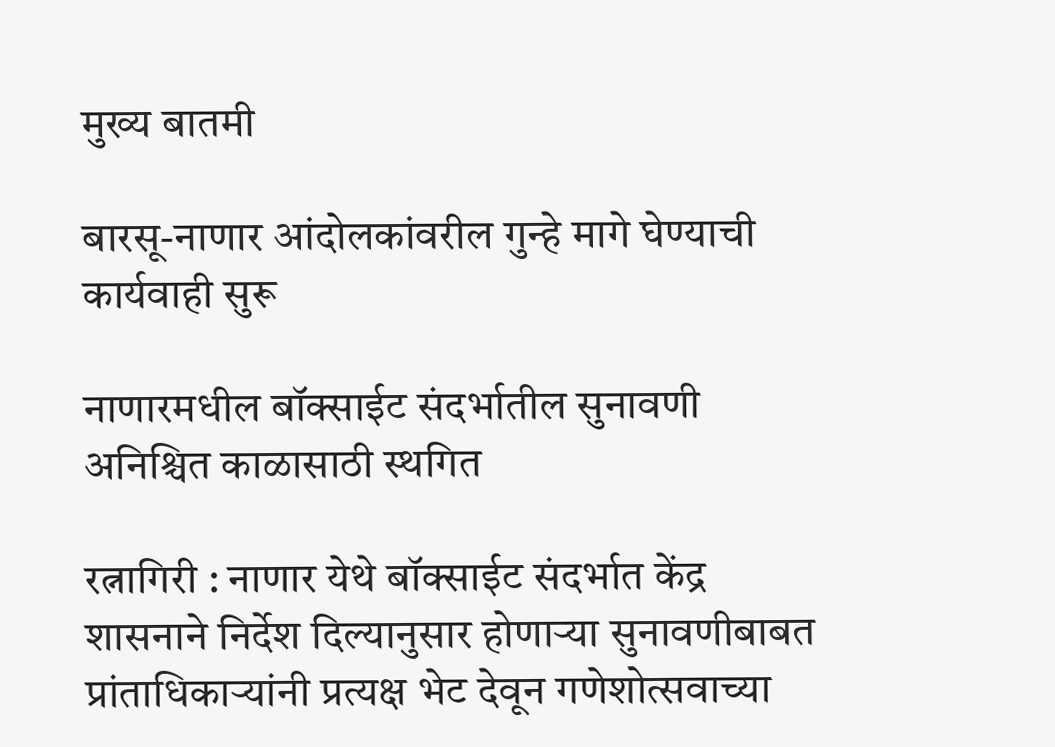मुख्य बातमी

बारसू-नाणार आंदोलकांवरील गुन्हे मागे घेण्याची कार्यवाही सुरू

नाणारमधील बॉक्साईट संदर्भातील सुनावणी अनिश्चित काळासाठी स्थगित

रत्नागिरी : नाणार येथे बॉक्साईट संदर्भात केंद्र शासनाने निर्देश दिल्यानुसार होणाऱ्या सुनावणीबाबत प्रांताधिकाऱ्यांनी प्रत्यक्ष भेट देवून गणेशोत्सवाच्या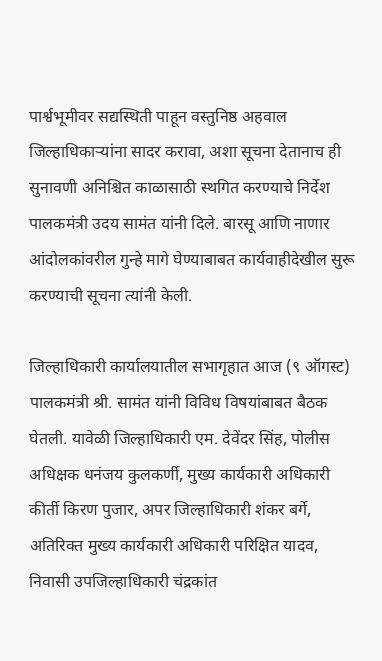पार्श्वभूमीवर सद्यस्थिती पाहून वस्तुनिष्ठ अहवाल जिल्हाधिकाऱ्यांना सादर करावा, अशा सूचना देतानाच ही सुनावणी अनिश्चित काळासाठी स्थगित करण्याचे निर्देश पालकमंत्री उदय सामंत यांनी दिले. बारसू आणि नाणार आंदोलकांवरील गुन्हे मागे घेण्याबाबत कार्यवाहीदेखील सुरू करण्याची सूचना त्यांनी केली.

जिल्हाधिकारी कार्यालयातील सभागृहात आज (९ ऑगस्ट) पालकमंत्री श्री. सामंत यांनी विविध विषयांबाबत बैठक घेतली. यावेळी जिल्हाधिकारी एम. देवेंदर सिंह, पोलीस अधिक्षक धनंजय कुलकर्णी, मुख्य कार्यकारी अधिकारी कीर्ती किरण पुजार, अपर जिल्हाधिकारी शंकर बर्गे, अतिरिक्त मुख्य कार्यकारी अधिकारी परिक्षित यादव, निवासी उपजिल्हाधिकारी चंद्रकांत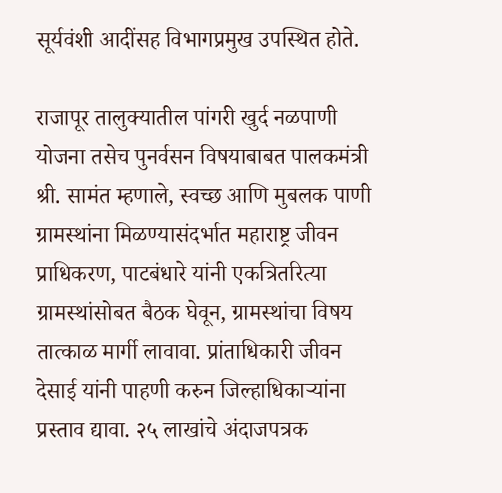सूर्यवंशी आदींसह विभागप्रमुख उपस्थित होते.

राजापूर तालुक्यातील पांगरी खुर्द नळपाणी योजना तसेच पुनर्वसन विषयाबाबत पालकमंत्री श्री. सामंत म्हणाले, स्वच्छ आणि मुबलक पाणी ग्रामस्थांना मिळण्यासंदर्भात महाराष्ट्र जीवन प्राधिकरण, पाटबंधारे यांनी एकत्रितरित्या ग्रामस्थांसोबत बैठक घेवून, ग्रामस्थांचा विषय तात्काळ मार्गी लावावा. प्रांताधिकारी जीवन देसाई यांनी पाहणी करुन जिल्हाधिकाऱ्यांना प्रस्ताव द्यावा. २५ लाखांचे अंदाजपत्रक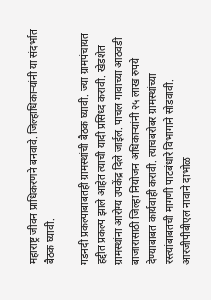महाराष्ट्र जीवन प्राधिकरणने बनवावे. जिल्हाधिकाऱ्यांनी या संदर्भात बैठक घ्यावी.

गडनदी प्रकल्पाबाबतही ग्रामस्थांची बैठक घ्यावी. ज्या ग्रामपंचायत हद्दीत प्रकल्प झाले आहेत त्याची यादी प्रसिध्द करावी. खेडशेत ग्रामस्थांना आरोग्य उपकेंद्र दिले जाईल. पाचल गावाच्या आठवडी बाजारासाठी जिल्हा नियोजन अधिकाऱ्यांनी २५ लाख रुपये देण्याबाबत कार्यवाही करावी. त्याचबरोबर ग्रामस्थांच्या रस्त्यांबाबतची मागणी पाटबंधारे विभागाने सोडवावी. आरजीपीबीएल नावाने दाभोळ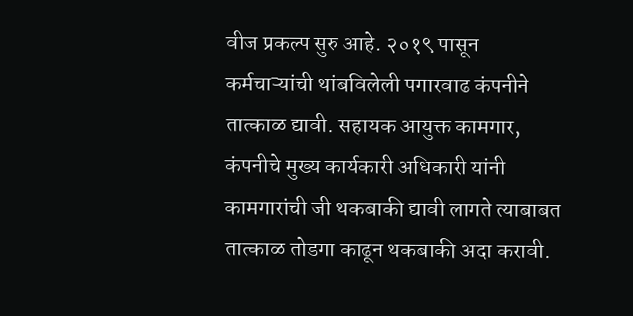वीज प्रकल्प सुरु आहे. २०१९ पासून कर्मचाऱ्यांची थांबविलेली पगारवाढ कंपनीने तात्काळ द्यावी. सहायक आयुक्त कामगार, कंपनीचे मुख्य कार्यकारी अधिकारी यांनी कामगारांची जी थकबाकी द्यावी लागते त्याबाबत तात्काळ तोडगा काढून थकबाकी अदा करावी.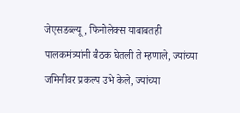जेएसडब्ल्यू, फिनोलेक्स याबाबतही पालकमंत्र्यांनी बैठक घेतली ते म्हणाले, ज्यांच्या जमिनीवर प्रकल्प उभे केले, ज्यांच्या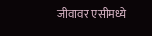जीवावर एसीमध्ये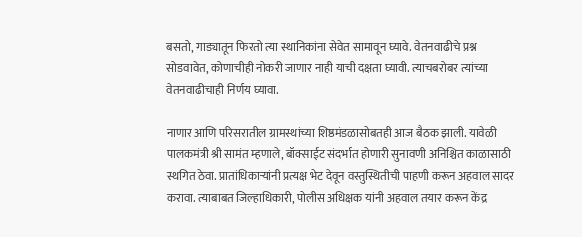बसतो, गाड्यातून फिरतो त्या स्थानिकांना सेवेत सामावून घ्यावे. वेतनवाढीचे प्रश्न सोडवावेत, कोणाचीही नोकरी जाणार नाही याची दक्षता घ्यावी. त्याचबरोबर त्यांच्या वेतनवाढीचाही निर्णय घ्यावा.

नाणार आणि परिसरातील ग्रामस्थांच्या शिष्ठमंडळासोबतही आज बैठक झाली. यावेळी पालकमंत्री श्री सामंत म्हणाले, बॉक्साईट संदर्भात होणारी सुनावणी अनिश्चित काळासाठी स्थगित ठेवा. प्रातांधिकाऱ्यांनी प्रत्यक्ष भेट देवून वस्तुस्थितीची पाहणी करून अहवाल सादर करावा. त्याबाबत जिल्हाधिकारी, पोलीस अधिक्षक यांनी अहवाल तयार करून केंद्र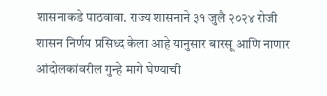शासनाकडे पाठवावा. राज्य शासनाने ३१ जुलै २०२४ रोजी शासन निर्णय प्रसिध्द केला आहे यानुसार बारसू आणि नाणार आंदोलकांवरील गुन्हे मागे घेण्याची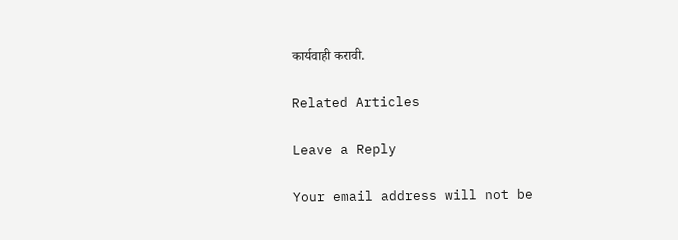कार्यवाही करावी.

Related Articles

Leave a Reply

Your email address will not be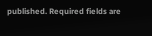published. Required fields are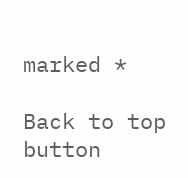marked *

Back to top button